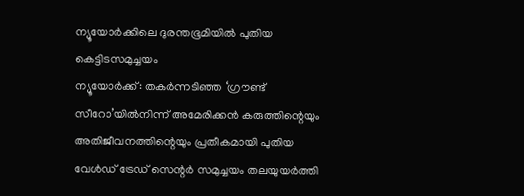ന്യൂയോർക്കിലെ ദുരന്തഭൂമിയിൽ പുതിയ കെട്ടിടസമുച്ചയം
ന്യൂയോർക്ക്: തകർന്നടിഞ്ഞ ‘ഗ്രൗണ്ട് സീറോ’യിൽനിന്ന് അമേരിക്കൻ കരുത്തിന്റെയും അതിജീവനത്തിന്റെയും പ്രതീകമായി പുതിയ വേൾഡ് ട്രേഡ് സെന്റർ സമുച്ചയം തലയുയർത്തി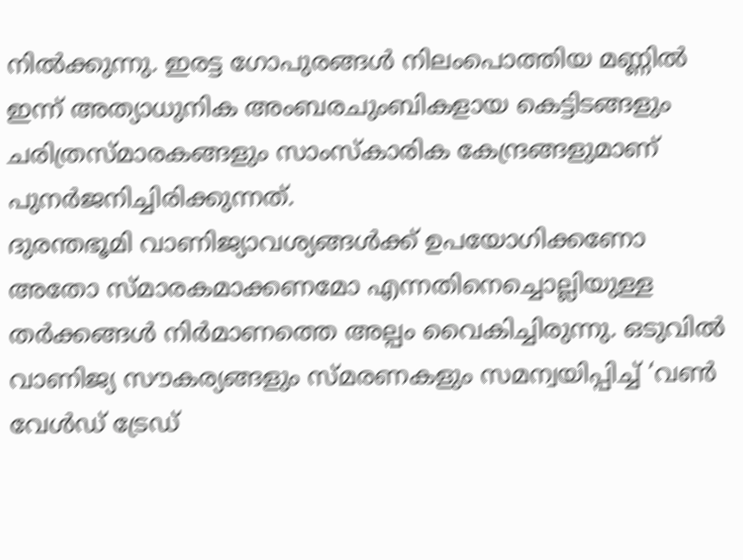നിൽക്കുന്നു. ഇരട്ട ഗോപുരങ്ങൾ നിലംപൊത്തിയ മണ്ണിൽ ഇന്ന് അത്യാധുനിക അംബരചുംബികളായ കെട്ടിടങ്ങളും ചരിത്രസ്മാരകങ്ങളും സാംസ്കാരിക കേന്ദ്രങ്ങളുമാണ് പുനർജനിച്ചിരിക്കുന്നത്.
ദുരന്തഭൂമി വാണിജ്യാവശ്യങ്ങൾക്ക് ഉപയോഗിക്കണോ അതോ സ്മാരകമാക്കണമോ എന്നതിനെച്ചൊല്ലിയുള്ള തർക്കങ്ങൾ നിർമാണത്തെ അല്പം വൈകിച്ചിരുന്നു. ഒടുവിൽ വാണിജ്യ സൗകര്യങ്ങളും സ്മരണകളും സമന്വയിപ്പിച്ച് ‘വൺ വേൾഡ് ട്രേഡ്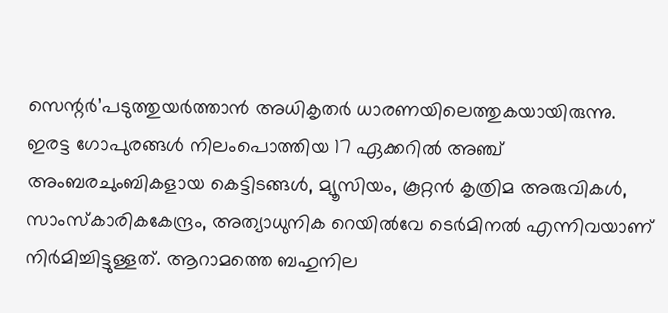സെന്റർ’പടുത്തുയർത്താൻ അധികൃതർ ധാരണയിലെത്തുകയായിരുന്നു.
ഇരട്ട ഗോപുരങ്ങൾ നിലംപൊത്തിയ 17 ഏക്കറിൽ അഞ്ച് അംബരചുംബികളായ കെട്ടിടങ്ങൾ, മ്യൂസിയം, കൂറ്റൻ കൃത്രിമ അരുവികൾ, സാംസ്കാരികകേന്ദ്രം, അത്യാധുനിക റെയിൽവേ ടെർമിനൽ എന്നിവയാണ് നിർമിച്ചിട്ടുള്ളത്. ആറാമത്തെ ബഹുനില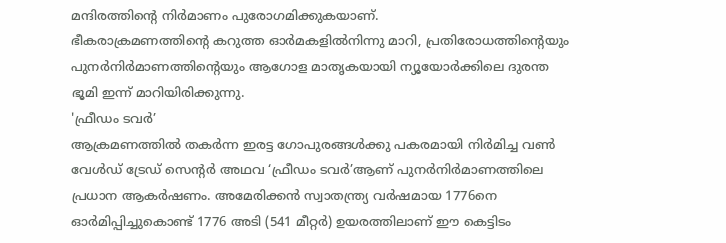മന്ദിരത്തിന്റെ നിർമാണം പുരോഗമിക്കുകയാണ്.
ഭീകരാക്രമണത്തിന്റെ കറുത്ത ഓർമകളിൽനിന്നു മാറി, പ്രതിരോധത്തിന്റെയും പുനർനിർമാണത്തിന്റെയും ആഗോള മാതൃകയായി ന്യൂയോർക്കിലെ ദുരന്ത ഭൂമി ഇന്ന് മാറിയിരിക്കുന്നു.
'ഫ്രീഡം ടവർ’
ആക്രമണത്തിൽ തകർന്ന ഇരട്ട ഗോപുരങ്ങൾക്കു പകരമായി നിർമിച്ച വൺ വേൾഡ് ട്രേഡ് സെന്റർ അഥവ ‘ഫ്രീഡം ടവർ’ആണ് പുനർനിർമാണത്തിലെ പ്രധാന ആകർഷണം. അമേരിക്കൻ സ്വാതന്ത്ര്യ വർഷമായ 1776നെ ഓർമിപ്പിച്ചുകൊണ്ട് 1776 അടി (541 മീറ്റർ) ഉയരത്തിലാണ് ഈ കെട്ടിടം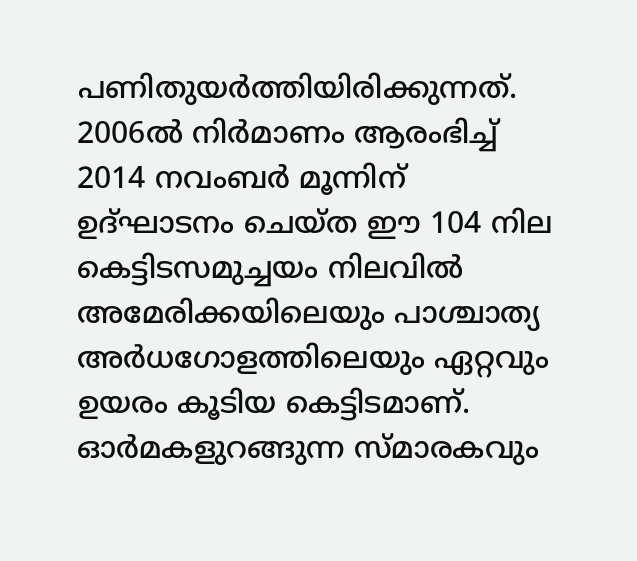പണിതുയർത്തിയിരിക്കുന്നത്. 2006ൽ നിർമാണം ആരംഭിച്ച് 2014 നവംബർ മൂന്നിന് ഉദ്ഘാടനം ചെയ്ത ഈ 104 നില കെട്ടിടസമുച്ചയം നിലവിൽ അമേരിക്കയിലെയും പാശ്ചാത്യ അർധഗോളത്തിലെയും ഏറ്റവും ഉയരം കൂടിയ കെട്ടിടമാണ്.
ഓർമകളുറങ്ങുന്ന സ്മാരകവും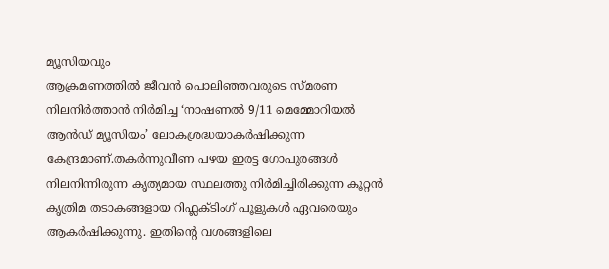മ്യൂസിയവും
ആക്രമണത്തിൽ ജീവൻ പൊലിഞ്ഞവരുടെ സ്മരണ നിലനിർത്താൻ നിർമിച്ച ‘നാഷണൽ 9/11 മെമ്മോറിയൽ ആൻഡ് മ്യൂസിയം’ ലോകശ്രദ്ധയാകർഷിക്കുന്ന കേന്ദ്രമാണ്.തകർന്നുവീണ പഴയ ഇരട്ട ഗോപുരങ്ങൾ നിലനിന്നിരുന്ന കൃത്യമായ സ്ഥലത്തു നിർമിച്ചിരിക്കുന്ന കൂറ്റൻ കൃത്രിമ തടാകങ്ങളായ റിഫ്ലക്ടിംഗ് പൂളുകൾ ഏവരെയും ആകർഷിക്കുന്നു. ഇതിന്റെ വശങ്ങളിലെ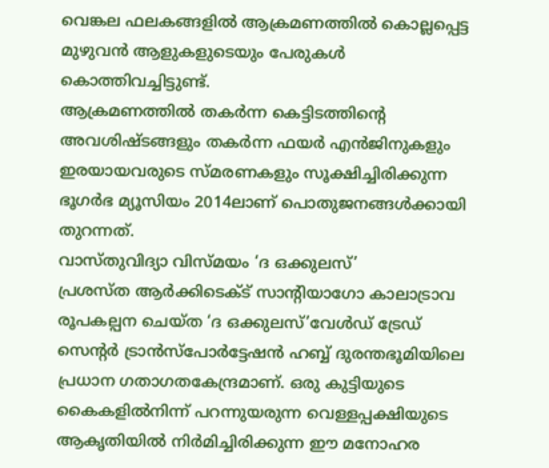വെങ്കല ഫലകങ്ങളിൽ ആക്രമണത്തിൽ കൊല്ലപ്പെട്ട മുഴുവൻ ആളുകളുടെയും പേരുകൾ കൊത്തിവച്ചിട്ടുണ്ട്.
ആക്രമണത്തിൽ തകർന്ന കെട്ടിടത്തിന്റെ അവശിഷ്ടങ്ങളും തകർന്ന ഫയർ എൻജിനുകളും ഇരയായവരുടെ സ്മരണകളും സൂക്ഷിച്ചിരിക്കുന്ന ഭൂഗർഭ മ്യൂസിയം 2014ലാണ് പൊതുജനങ്ങൾക്കായി തുറന്നത്.
വാസ്തുവിദ്യാ വിസ്മയം ‘ദ ഒക്കുലസ്’
പ്രശസ്ത ആർക്കിടെക്ട് സാന്റിയാഗോ കാലാട്രാവ രൂപകല്പന ചെയ്ത ‘ദ ഒക്കുലസ്’വേൾഡ് ട്രേഡ് സെന്റർ ട്രാൻസ്പോർട്ടേഷൻ ഹബ്ബ് ദുരന്തഭൂമിയിലെ പ്രധാന ഗതാഗതകേന്ദ്രമാണ്. ഒരു കുട്ടിയുടെ കൈകളിൽനിന്ന് പറന്നുയരുന്ന വെള്ളപ്പക്ഷിയുടെ ആകൃതിയിൽ നിർമിച്ചിരിക്കുന്ന ഈ മനോഹര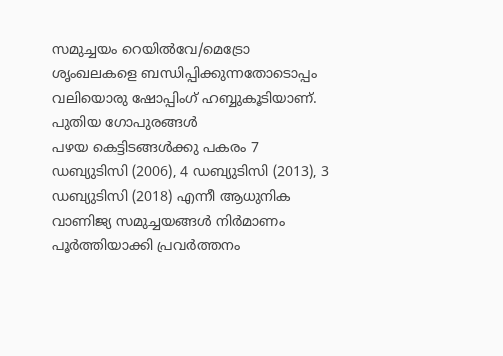സമുച്ചയം റെയിൽവേ/മെട്രോ ശൃംഖലകളെ ബന്ധിപ്പിക്കുന്നതോടൊപ്പം വലിയൊരു ഷോപ്പിംഗ് ഹബ്ബുകൂടിയാണ്.
പുതിയ ഗോപുരങ്ങൾ
പഴയ കെട്ടിടങ്ങൾക്കു പകരം 7 ഡബ്യുടിസി (2006), 4 ഡബ്യുടിസി (2013), 3 ഡബ്യുടിസി (2018) എന്നീ ആധുനിക വാണിജ്യ സമുച്ചയങ്ങൾ നിർമാണം പൂർത്തിയാക്കി പ്രവർത്തനം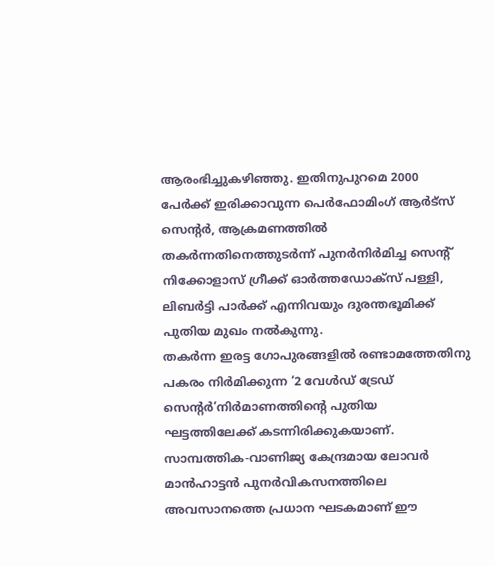ആരംഭിച്ചുകഴിഞ്ഞു. ഇതിനുപുറമെ 2000 പേർക്ക് ഇരിക്കാവുന്ന പെർഫോമിംഗ് ആർട്സ് സെന്റർ, ആക്രമണത്തിൽ തകർന്നതിനെത്തുടർന്ന് പുനർനിർമിച്ച സെന്റ് നിക്കോളാസ് ഗ്രീക്ക് ഓർത്തഡോക്സ് പള്ളി, ലിബർട്ടി പാർക്ക് എന്നിവയും ദുരന്തഭൂമിക്ക് പുതിയ മുഖം നൽകുന്നു.
തകർന്ന ഇരട്ട ഗോപുരങ്ങളിൽ രണ്ടാമത്തേതിനു പകരം നിർമിക്കുന്ന ‘2 വേൾഡ് ട്രേഡ് സെന്റർ’നിർമാണത്തിന്റെ പുതിയ ഘട്ടത്തിലേക്ക് കടന്നിരിക്കുകയാണ്. സാമ്പത്തിക-വാണിജ്യ കേന്ദ്രമായ ലോവർ മാൻഹാട്ടൻ പുനർവികസനത്തിലെ അവസാനത്തെ പ്രധാന ഘടകമാണ് ഈ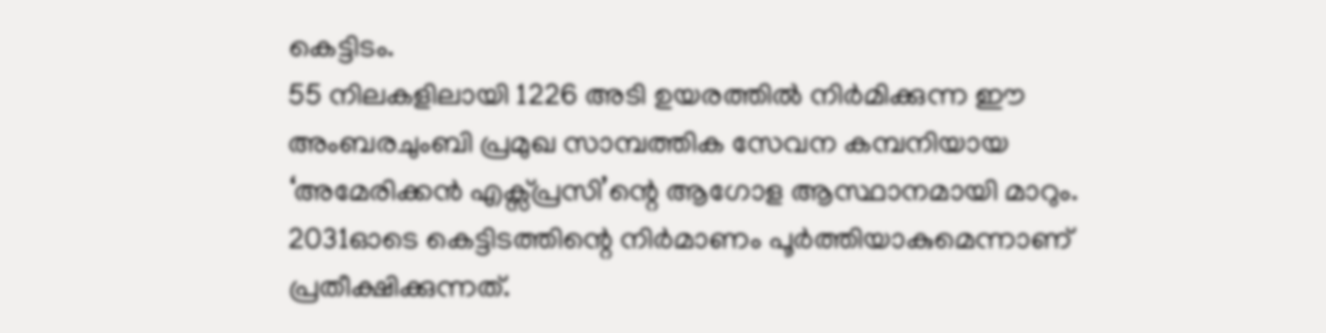കെട്ടിടം.
55 നിലകളിലായി 1226 അടി ഉയരത്തിൽ നിർമിക്കുന്ന ഈ അംബരചുംബി പ്രമുഖ സാമ്പത്തിക സേവന കമ്പനിയായ ‘അമേരിക്കൻ എക്സ്പ്രസി’ന്റെ ആഗോള ആസ്ഥാനമായി മാറും. 2031ഓടെ കെട്ടിടത്തിന്റെ നിർമാണം പൂർത്തിയാകുമെന്നാണ് പ്രതീക്ഷിക്കുന്നത്.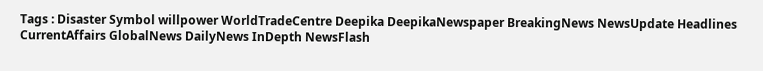Tags : Disaster Symbol willpower WorldTradeCentre Deepika DeepikaNewspaper BreakingNews NewsUpdate Headlines CurrentAffairs GlobalNews DailyNews InDepth NewsFlash